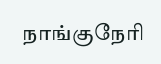நாங்குநேரி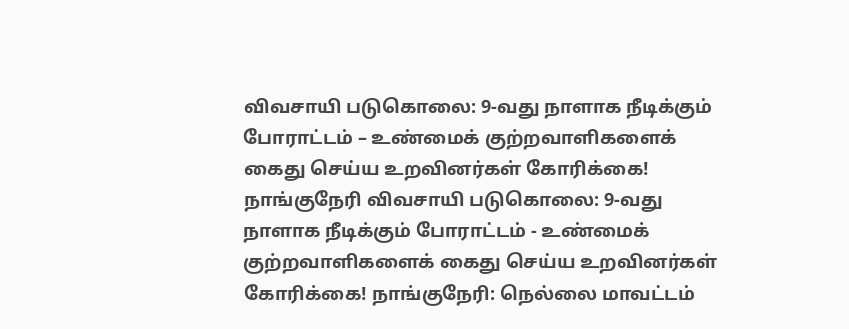விவசாயி படுகொலை: 9-வது நாளாக நீடிக்கும் போராட்டம் – உண்மைக் குற்றவாளிகளைக் கைது செய்ய உறவினர்கள் கோரிக்கை!
நாங்குநேரி விவசாயி படுகொலை: 9-வது நாளாக நீடிக்கும் போராட்டம் - உண்மைக் குற்றவாளிகளைக் கைது செய்ய உறவினர்கள் கோரிக்கை! நாங்குநேரி: நெல்லை மாவட்டம்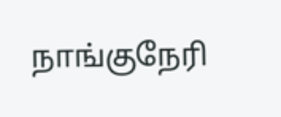நாங்குநேரி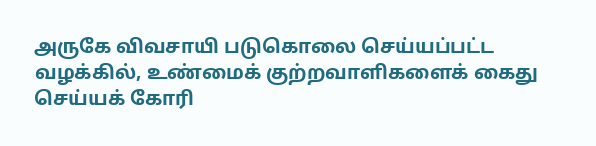அருகே விவசாயி படுகொலை செய்யப்பட்ட வழக்கில், உண்மைக் குற்றவாளிகளைக் கைது செய்யக் கோரி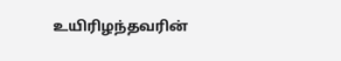உயிரிழந்தவரின்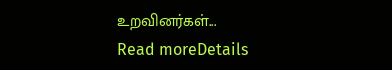உறவினர்கள்...
Read moreDetails